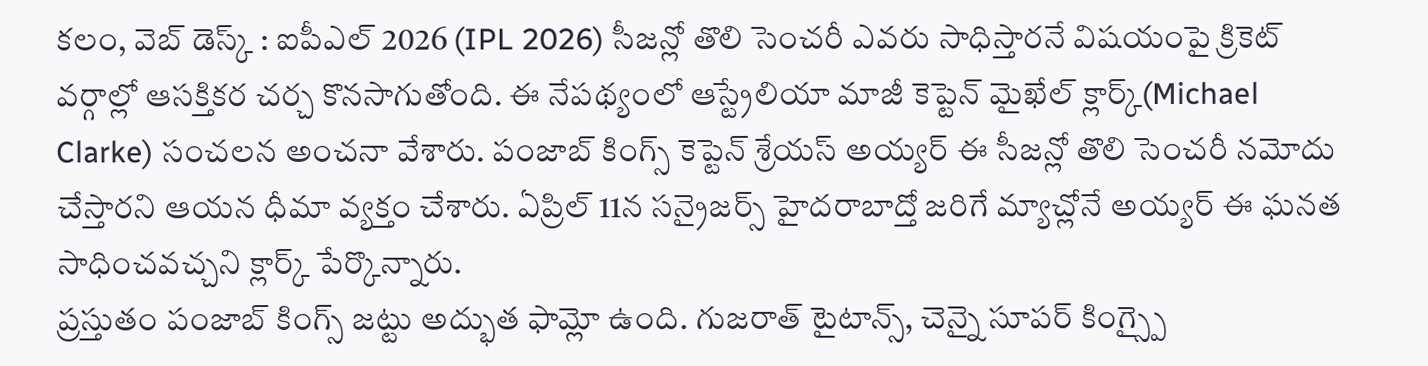కలం, వెబ్ డెస్క్ : ఐపీఎల్ 2026 (IPL 2026) సీజన్లో తొలి సెంచరీ ఎవరు సాధిస్తారనే విషయంపై క్రికెట్ వర్గాల్లో ఆసక్తికర చర్చ కొనసాగుతోంది. ఈ నేపథ్యంలో ఆస్ట్రేలియా మాజీ కెప్టెన్ మైఖేల్ క్లార్క్(Michael Clarke) సంచలన అంచనా వేశారు. పంజాబ్ కింగ్స్ కెప్టెన్ శ్రేయస్ అయ్యర్ ఈ సీజన్లో తొలి సెంచరీ నమోదు చేస్తారని ఆయన ధీమా వ్యక్తం చేశారు. ఏప్రిల్ 11న సన్రైజర్స్ హైదరాబాద్తో జరిగే మ్యాచ్లోనే అయ్యర్ ఈ ఘనత సాధించవచ్చని క్లార్క్ పేర్కొన్నారు.
ప్రస్తుతం పంజాబ్ కింగ్స్ జట్టు అద్భుత ఫామ్లో ఉంది. గుజరాత్ టైటాన్స్, చెన్నై సూపర్ కింగ్స్పై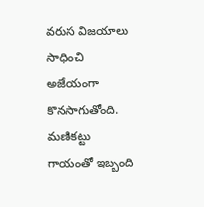వరుస విజయాలు సాధించి అజేయంగా కొనసాగుతోంది. మణికట్టు గాయంతో ఇబ్బంది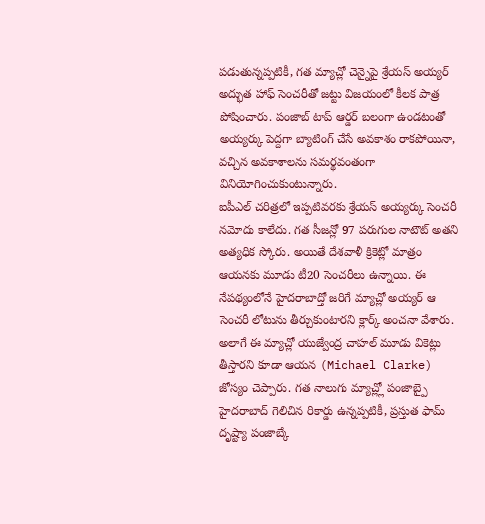పడుతున్నప్పటికీ, గత మ్యాచ్లో చెన్నైపై శ్రేయస్ అయ్యర్ అద్భుత హాఫ్ సెంచరీతో జట్టు విజయంలో కీలక పాత్ర పోషించారు. పంజాబ్ టాప్ ఆర్డర్ బలంగా ఉండటంతో అయ్యర్కు పెద్దగా బ్యాటింగ్ చేసే అవకాశం రాకపోయినా, వచ్చిన అవకాశాలను సమర్థవంతంగా వినియోగించుకుంటున్నారు.
ఐపీఎల్ చరిత్రలో ఇప్పటివరకు శ్రేయస్ అయ్యర్కు సెంచరీ నమోదు కాలేదు. గత సీజన్లో 97 పరుగుల నాటౌట్ అతని అత్యధిక స్కోరు. అయితే దేశవాళీ క్రికెట్లో మాత్రం ఆయనకు మూడు టీ20 సెంచరీలు ఉన్నాయి. ఈ నేపథ్యంలోనే హైదరాబాద్తో జరిగే మ్యాచ్లో అయ్యర్ ఆ సెంచరీ లోటును తీర్చుకుంటారని క్లార్క్ అంచనా వేశారు. అలాగే ఈ మ్యాచ్లో యుజ్వేంద్ర చాహల్ మూడు వికెట్లు తీస్తారని కూడా ఆయన (Michael Clarke) జోస్యం చెప్పారు. గత నాలుగు మ్యాచ్ల్లో పంజాబ్పై హైదరాబాద్ గెలిచిన రికార్డు ఉన్నప్పటికీ, ప్రస్తుత ఫామ్ దృష్ట్యా పంజాబ్కే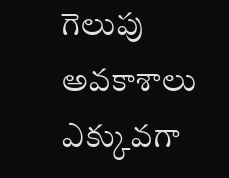గెలుపు అవకాశాలు ఎక్కువగా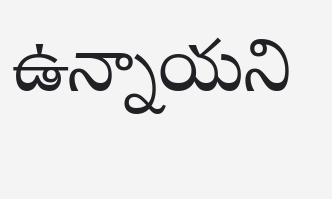ఉన్నాయని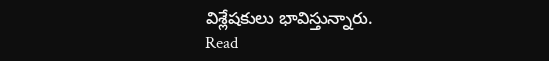విశ్లేషకులు భావిస్తున్నారు.
Read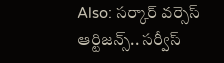Also: సర్కార్ వర్సెస్ ఆర్టిజన్స్.. సర్వీస్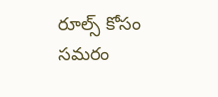రూల్స్ కోసం సమరం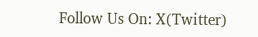Follow Us On: X(Twitter)